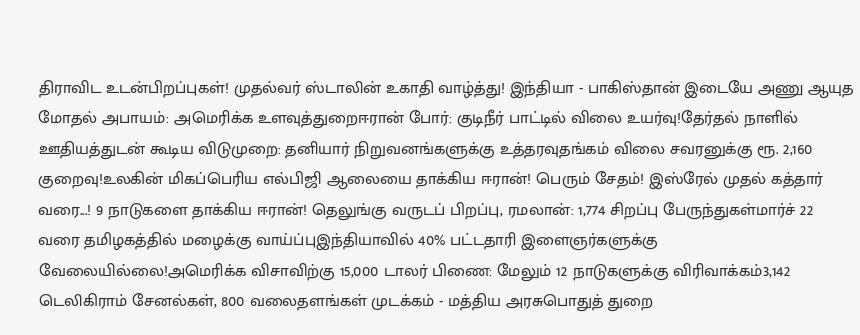திராவிட உடன்பிறப்புகள்! முதல்வர் ஸ்டாலின் உகாதி வாழ்த்து! இந்தியா - பாகிஸ்தான் இடையே அணு ஆயுத மோதல் அபாயம்: அமெரிக்க உளவுத்துறைஈரான் போர்: குடிநீர் பாட்டில் விலை உயர்வு!தேர்தல் நாளில் ஊதியத்துடன் கூடிய விடுமுறை: தனியார் நிறுவனங்களுக்கு உத்தரவுதங்கம் விலை சவரனுக்கு ரூ. 2,160 குறைவு!உலகின் மிகப்பெரிய எல்பிஜி ஆலையை தாக்கிய ஈரான்! பெரும் சேதம்! இஸ்ரேல் முதல் கத்தார் வரை...! 9 நாடுகளை தாக்கிய ஈரான்! தெலுங்கு வருடப் பிறப்பு, ரமலான்: 1,774 சிறப்பு பேருந்துகள்மார்ச் 22 வரை தமிழகத்தில் மழைக்கு வாய்ப்புஇந்தியாவில் 40% பட்டதாரி இளைஞர்களுக்கு வேலையில்லை!அமெரிக்க விசாவிற்கு 15,000 டாலர் பிணை: மேலும் 12 நாடுகளுக்கு விரிவாக்கம்3,142 டெலிகிராம் சேனல்கள், 800 வலைதளங்கள் முடக்கம் - மத்திய அரசுபொதுத் துறை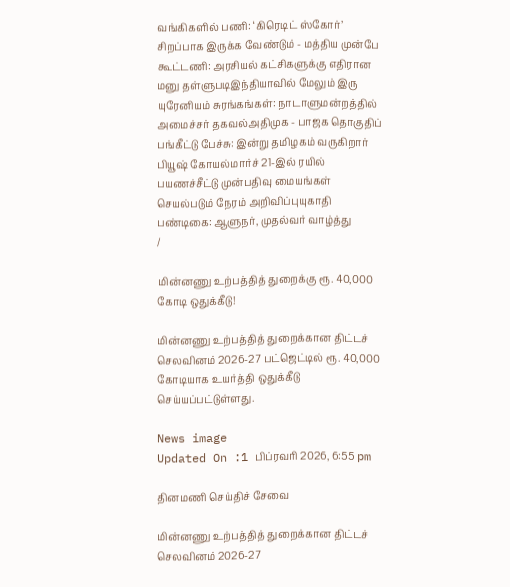வங்கிகளில் பணி: ‘கிரெடிட் ஸ்கோர்’ சிறப்பாக இருக்க வேண்டும் - மத்திய முன்பே கூட்டணி: அரசியல் கட்சிகளுக்கு எதிரான மனு தள்ளுபடிஇந்தியாவில் மேலும் இரு யுரேனியம் சுரங்கங்கள்: நாடாளுமன்றத்தில் அமைச்சர் தகவல்அதிமுக - பாஜக தொகுதிப் பங்கீட்டு பேச்சு: இன்று தமிழகம் வருகிறார் பியூஷ் கோயல்மார்ச் 21-இல் ரயில் பயணச்சீட்டு முன்பதிவு மையங்கள் செயல்படும் நேரம் அறிவிப்புயுகாதி பண்டிகை: ஆளுநர், முதல்வர் வாழ்த்து
/

மின்னணு உற்பத்தித் துறைக்கு ரூ. 40,000 கோடி ஒதுக்கீடு!

மின்னணு உற்பத்தித் துறைக்கான திட்டச் செலவினம் 2026-27 பட்ஜெட்டில் ரூ. 40,000 கோடியாக உயர்த்தி ஒதுக்கீடு செய்யப்பட்டுள்ளது.

News image
Updated On :1 பிப்ரவரி 2026, 6:55 pm

தினமணி செய்திச் சேவை

மின்னணு உற்பத்தித் துறைக்கான திட்டச் செலவினம் 2026-27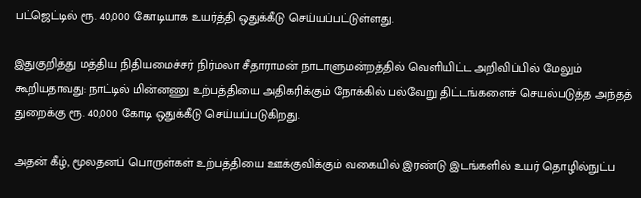பட்ஜெட்டில் ரூ. 40,000 கோடியாக உயர்த்தி ஒதுக்கீடு செய்யப்பட்டுள்ளது.

இதுகுறித்து மத்திய நிதியமைச்சர் நிர்மலா சீதாராமன் நாடாளுமன்றத்தில் வெளியிட்ட அறிவிப்பில் மேலும் கூறியதாவது: நாட்டில் மின்னணு உற்பத்தியை அதிகரிக்கும் நோக்கில் பல்வேறு திட்டங்களைச் செயல்படுத்த அந்தத் துறைக்கு ரூ. 40,000 கோடி ஒதுக்கீடு செய்யப்படுகிறது.

அதன் கீழ், மூலதனப் பொருள்கள் உற்பத்தியை ஊக்குவிக்கும் வகையில் இரண்டு இடங்களில் உயர் தொழில்நுட்ப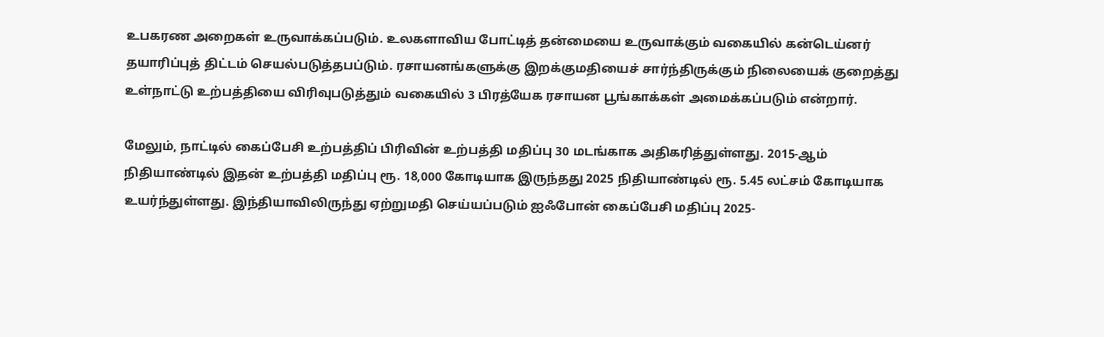உபகரண அறைகள் உருவாக்கப்படும். உலகளாவிய போட்டித் தன்மையை உருவாக்கும் வகையில் கன்டெய்னர் தயாரிப்புத் திட்டம் செயல்படுத்தபப்டும். ரசாயனங்களுக்கு இறக்குமதியைச் சார்ந்திருக்கும் நிலையைக் குறைத்து உள்நாட்டு உற்பத்தியை விரிவுபடுத்தும் வகையில் 3 பிரத்யேக ரசாயன பூங்காக்கள் அமைக்கப்படும் என்றார்.

மேலும், நாட்டில் கைப்பேசி உற்பத்திப் பிரிவின் உற்பத்தி மதிப்பு 30 மடங்காக அதிகரித்துள்ளது. 2015-ஆம் நிதியாண்டில் இதன் உற்பத்தி மதிப்பு ரூ. 18,000 கோடியாக இருந்தது 2025 நிதியாண்டில் ரூ. 5.45 லட்சம் கோடியாக உயர்ந்துள்ளது. இந்தியாவிலிருந்து ஏற்றுமதி செய்யப்படும் ஐஃபோன் கைப்பேசி மதிப்பு 2025-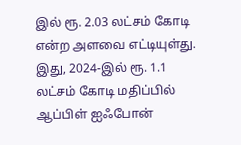இல் ரூ. 2.03 லட்சம் கோடி என்ற அளவை எட்டியுள்து. இது, 2024-இல் ரூ. 1.1 லட்சம் கோடி மதிப்பில் ஆப்பிள் ஐஃபோன்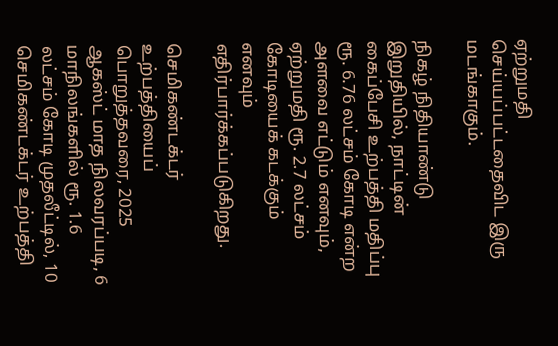ஏற்றுமதி செய்யப்பட்டதைவிட இரு மடங்காகும்.

நிகழ் நிதியாண்டு இறுதியில், நாட்டின் கைப்பேசி உற்பத்தி மதிப்பு ரூ. 6.76 லட்சம் கோடி என்ற அளவை எட்டும் எனவும், ஏற்றுமதி ரூ. 2.7 லட்சம் கோடியைக் கடக்கும் எனவும் எதிர்பார்க்கப்படுகிறது.

செமிகண்டக்டர் உற்பத்தியைப் பொறுத்தவரை, 2025 ஆகஸ்ட் மாத நிலவரப்படி, 6 மாநிலங்களில் ரூ. 1.6 லட்சம் கோடி முதலீட்டில், 10 செமிகண்டக்டர் உற்பத்தி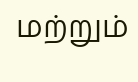மற்றும்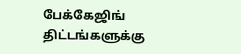பேக்கேஜிங் திட்டங்களுக்கு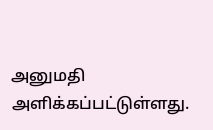அனுமதி அளிக்கப்பட்டுள்ளது.